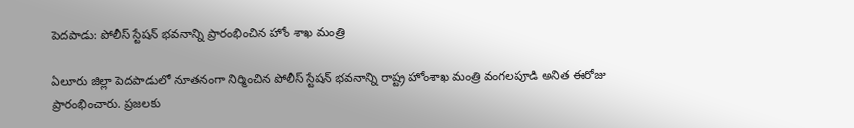పెదపాడు: పోలీస్ స్టేషన్ భవనాన్ని ప్రారంభించిన హోం శాఖ మంత్రి

ఏలూరు జిల్లా పెదపాడులో నూతనంగా నిర్మించిన పోలీస్ స్టేషన్ భవనాన్ని రాష్ట్ర హోంశాఖ మంత్రి వంగలపూడి అనిత ఈరోజు ప్రారంభించారు. ప్రజలకు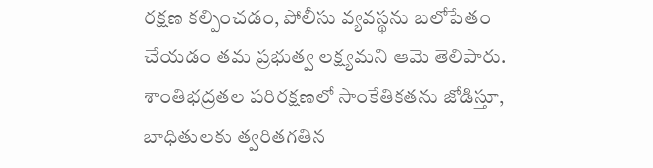రక్షణ కల్పించడం, పోలీసు వ్యవస్థను బలోపేతం చేయడం తమ ప్రభుత్వ లక్ష్యమని ఆమె తెలిపారు. శాంతిభద్రతల పరిరక్షణలో సాంకేతికతను జోడిస్తూ, బాధితులకు త్వరితగతిన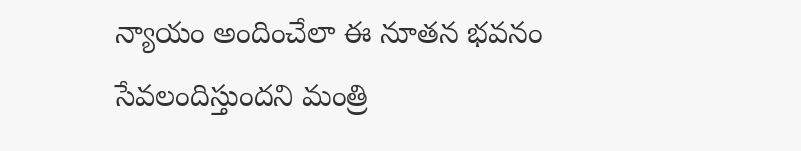న్యాయం అందించేలా ఈ నూతన భవనం సేవలందిస్తుందని మంత్రి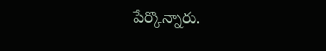పేర్కొన్నారు.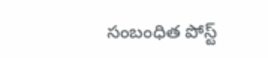సంబంధిత పోస్ట్